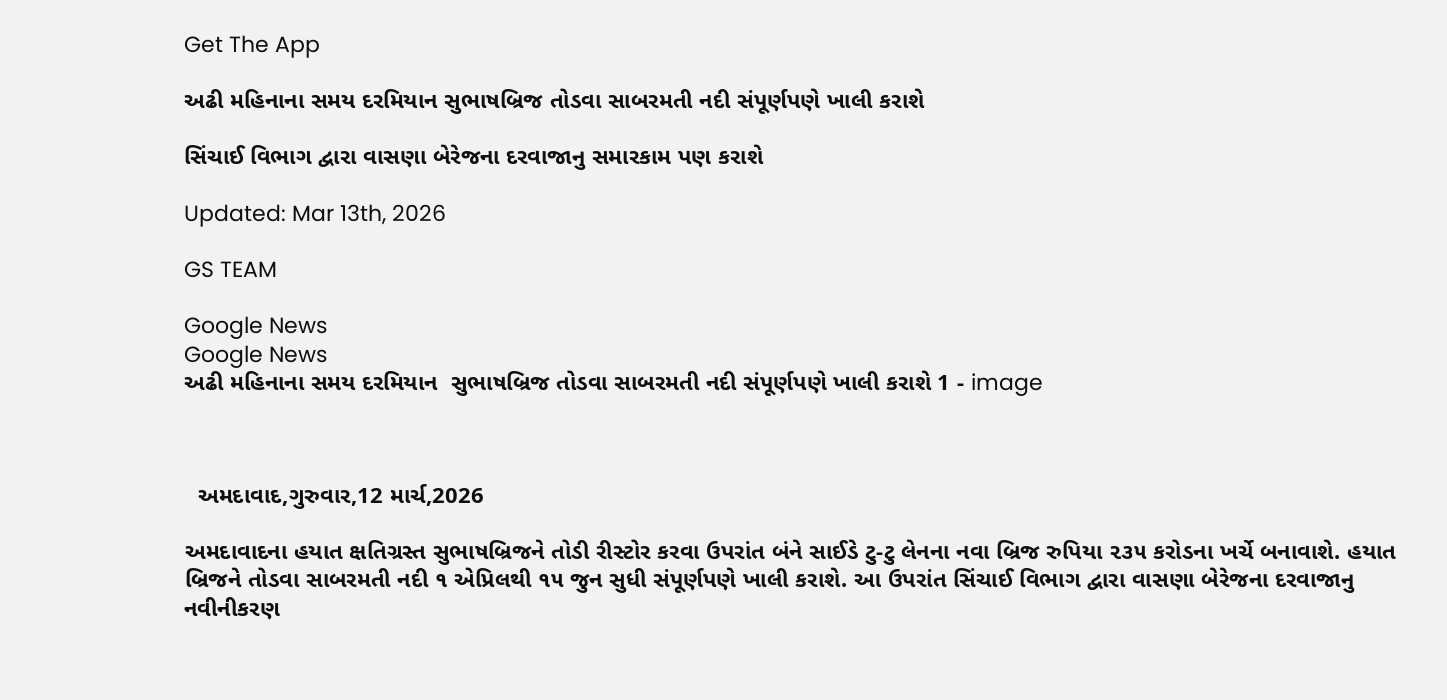Get The App

અઢી મહિનાના સમય દરમિયાન સુભાષબ્રિજ તોડવા સાબરમતી નદી સંપૂર્ણપણે ખાલી કરાશે

સિંચાઈ વિભાગ દ્વારા વાસણા બેરેજના દરવાજાનુ સમારકામ પણ કરાશે

Updated: Mar 13th, 2026

GS TEAM

Google News
Google News
અઢી મહિનાના સમય દરમિયાન  સુભાષબ્રિજ તોડવા સાબરમતી નદી સંપૂર્ણપણે ખાલી કરાશે 1 - image



  અમદાવાદ,ગુરુવાર,12 માર્ચ,2026

અમદાવાદના હયાત ક્ષતિગ્રસ્ત સુભાષબ્રિજને તોડી રીસ્ટોર કરવા ઉપરાંત બંને સાઈડે ટુ-ટુ લેનના નવા બ્રિજ રુપિયા ૨૩૫ કરોડના ખર્ચે બનાવાશે. હયાત બ્રિજને તોડવા સાબરમતી નદી ૧ એપ્રિલથી ૧૫ જુન સુધી સંપૂર્ણપણે ખાલી કરાશે. આ ઉપરાંત સિંચાઈ વિભાગ દ્વારા વાસણા બેરેજના દરવાજાનુ નવીનીકરણ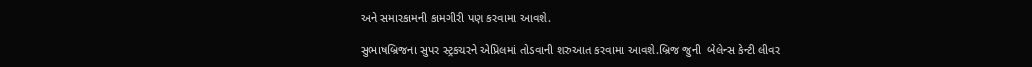અને સમારકામની કામગીરી પણ કરવામા આવશે.

સુભાષબ્રિજના સુપર સ્ટ્રકચરને એપ્રિલમાં તોડવાની શરુઆત કરવામા આવશે.બ્રિજ જુની  બેલેન્સ કેન્ટી લીવર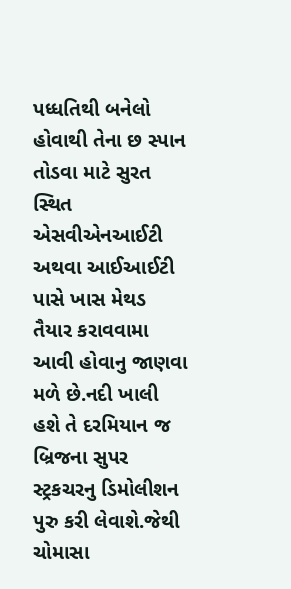પધ્ધતિથી બનેલો હોવાથી તેના છ સ્પાન તોડવા માટે સુરત સ્થિત એસવીએનઆઈટી  અથવા આઈઆઈટી પાસે ખાસ મેથડ તૈયાર કરાવવામા આવી હોવાનુ જાણવા મળે છે.નદી ખાલી હશે તે દરમિયાન જ બ્રિજના સુપર સ્ટ્રકચરનુ ડિમોલીશન પુરુ કરી લેવાશે.જેથી ચોમાસા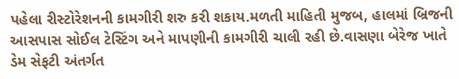પહેલા રીસ્ટોરેશનની કામગીરી શરુ કરી શકાય.મળતી માહિતી મુજબ, હાલમાં બ્રિજની આસપાસ સોઈલ ટેસ્ટિંગ અને માપણીની કામગીરી ચાલી રહી છે.વાસણા બેરેજ ખાતે ડેમ સેફટી અંતર્ગત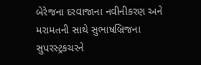બેરેજના દરવાજાના નવીનીકરણ અને મરામતની સાથે સુભાષબ્રિજના સુપરસ્ટ્રકચરને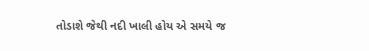તોડાશે જેથી નદી ખાલી હોય એ સમયે જ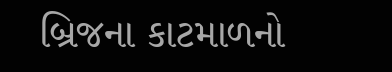બ્રિજના કાટમાળનો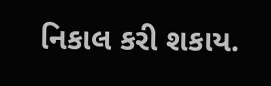નિકાલ કરી શકાય.